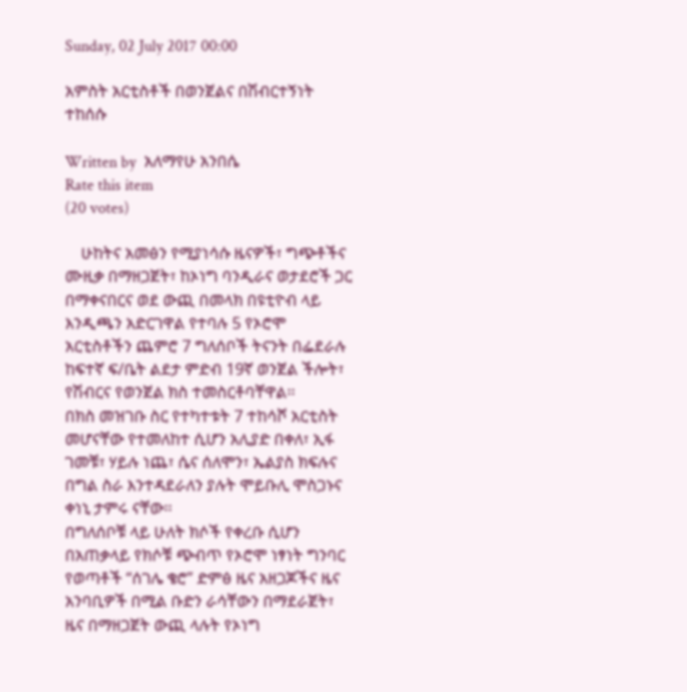Sunday, 02 July 2017 00:00

አምስት አርቲስቶች በወንጀልና በሽብርተኝነት ተከሰሱ

Written by  አለማየሁ አንበሴ
Rate this item
(20 votes)

    ሁከትና አመፅን የሚያነሳሱ ዜናዎች፣ ግጭቶችና ሙዚቃ በማዘጋጀት፣ ከኦነግ ባንዲራና ወታደሮች ጋር በማቀናበርና ወደ ውጪ በመላክ በዩቲዮብ ላይ እንዲጫን አድርገዋል የተባሉ 5 የኦሮሞ አርቲስቶችን ጨምሮ 7 ግለሰቦች ትናንት በፌደራሉ ከፍተኛ ፍ/ቤት ልደታ ምድብ 19ኛ ወንጀል ችሎት፣ የሽብርና የወንጀል ክስ ተመስርቶባቸዋል፡፡
በክስ መዝገቡ ስር የተካተቱት 7 ተከሳሾ አርቲስት መሆናቸው የተመለከተ ሲሆን አሊያድ በቀለ፣ ኢፋ ገመቹ፣ ሃይሉ ነጨ፣ ሴና ሰለሞን፣ ኤልያስ ክፍሉና በግል ስራ እንተዳደራለን ያሉት ሞይቡሊ ሞስጋኑና ቀነኒ ታምሩ ናቸው፡፡
በግለሰቦቹ ላይ ሁለት ክሶች የቀረቡ ሲሆን በአጠቃላይ የክሶቹ ጭብጥ የኦሮሞ ነፃነት ግንባር የወጣቶች “ሰገሌ ቄሮ” ድምፅ ዜና አዘጋጆችና ዜና አንባቢዎች በሚል ቡድን ራሳቸውን በማደራጀት፣ ዜና በማዘጋጀት ውጪ ላሉት የኦነግ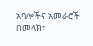አባሎችና አመራሮች በመላክ፣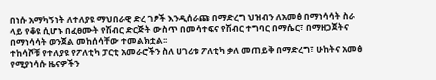በነሱ አማካኝነት ለተለያዩ ማህበራዊ ድረ ገፆች እንዲሰራጩ በማድረግ ህዝብን ለአመፅ በማነሳሳት ስራ ላይ የቆዩ ሲሆኑ በፈፀሙት የሽብር ድርጅት ውስጥ በመሳተፍና የሽብር ተግባር በማሴር፣ በማዘጋጀትና በማነሳሳት ወንጀል መከሰሳቸው ተመልክቷል፡፡
ተከሳሾቹ የተለያዩ የፖለቲካ ፓርቲ አመራሮችን ስለ ሀገሪቱ ፖለቲካ ቃለ መጠይቅ በማድረግ፣ ሁከትና አመፅ የሚያነሳሱ ዜናዎችን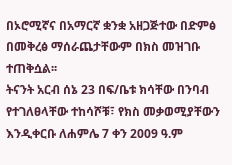በኦሮሚኛና በአማርኛ ቋንቋ አዘጋጅተው በድምፅ በመቅረፅ ማሰራጨታቸውም በክስ መዝገቡ ተጠቅሷል፡፡
ትናንት አርብ ሰኔ 23 በፍ/ቤቱ ክሳቸው በንባብ የተገለፀላቸው ተከሳሾቹ፣ የክስ መቃወሚያቸውን እንዲቀርቡ ለሐምሌ 7 ቀን 2009 ዓ.ም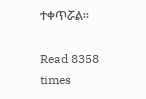ተቀጥሯል፡፡

Read 8358 times